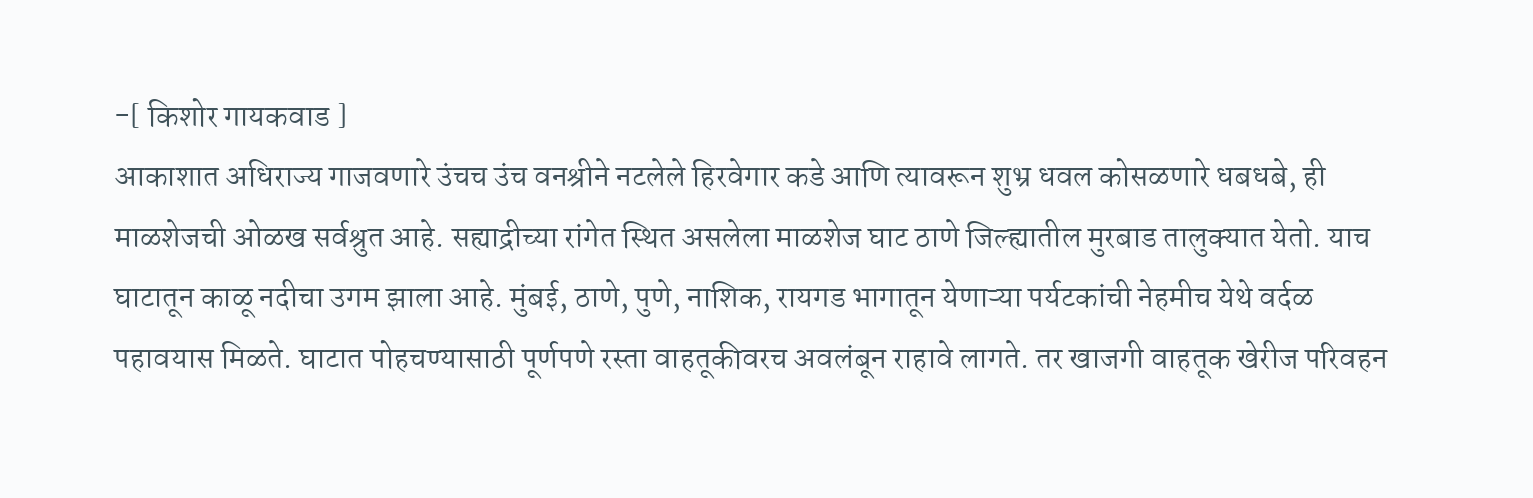-[ किशोर गायकवाड ]
आकाशात अधिराज्य गाजवणारे उंचच उंच वनश्रीने नटलेले हिरवेगार कडे आणि त्यावरून शुभ्र धवल कोसळणारे धबधबे, ही माळशेजची ओळख सर्वश्रुत आहे. सह्याद्रीच्या रांगेत स्थित असलेला माळशेज घाट ठाणे जिल्ह्यातील मुरबाड तालुक्यात येतो. याच घाटातून काळू नदीचा उगम झाला आहे. मुंबई, ठाणे, पुणे, नाशिक, रायगड भागातून येणाऱ्या पर्यटकांची नेहमीच येथे वर्दळ पहावयास मिळते. घाटात पोहचण्यासाठी पूर्णपणे रस्ता वाहतूकीवरच अवलंबून राहावे लागते. तर खाजगी वाहतूक खेरीज परिवहन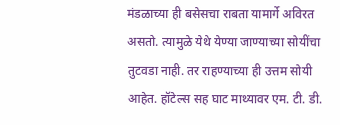मंडळाच्या ही बसेसचा राबता यामार्गे अविरत असतो. त्यामुळे येथे येण्या जाण्याच्या सोयींचा तुटवडा नाही. तर राहण्याच्या ही उत्तम सोयी आहेत. हॉटेल्स सह घाट माथ्यावर एम. टी. डी.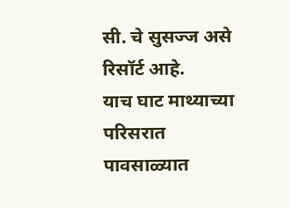सी. चे सुसज्ज असे रिसॉर्ट आहे.
याच घाट माथ्याच्या परिसरात पावसाळ्यात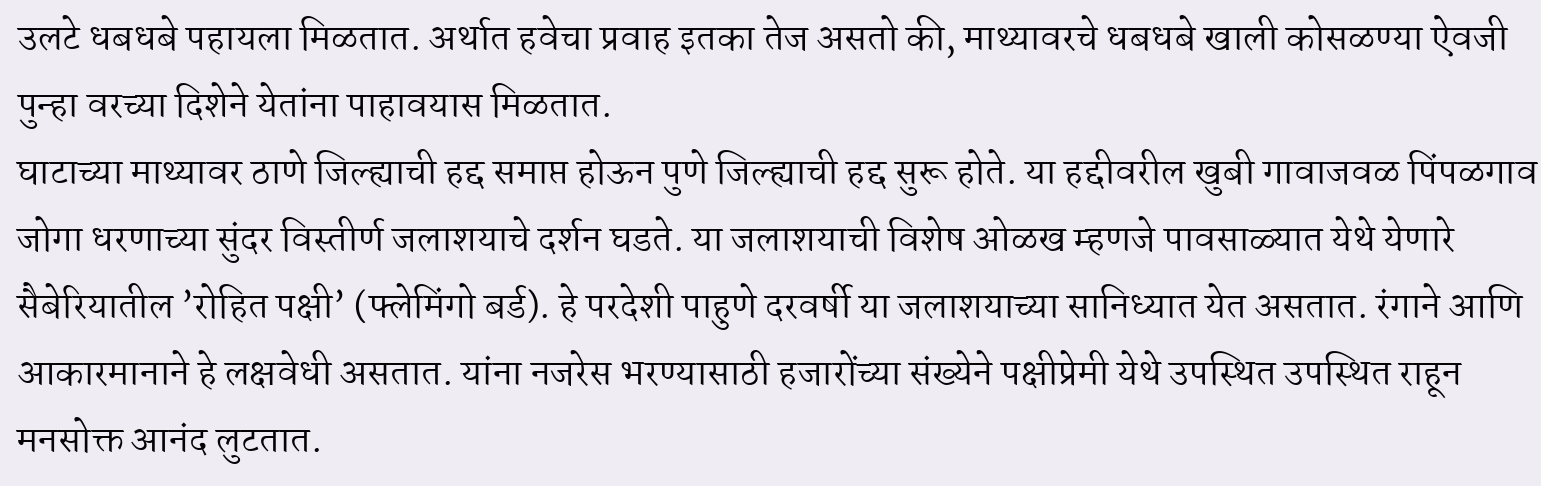उलटे धबधबे पहायला मिळतात. अर्थात हवेचा प्रवाह इतका तेज असतो की, माथ्यावरचे धबधबे खाली कोसळण्या ऐवजी पुन्हा वरच्या दिशेने येतांना पाहावयास मिळतात.
घाटाच्या माथ्यावर ठाणे जिल्ह्याची हद्द समाप्त होऊन पुणे जिल्ह्याची हद्द सुरू होते. या हद्दीवरील खुबी गावाजवळ पिंपळगाव जोगा धरणाच्या सुंदर विस्तीर्ण जलाशयाचे दर्शन घडते. या जलाशयाची विशेष ओळख म्हणजे पावसाळ्यात येथे येणारे सैबेरियातील ’रोहित पक्षी’ (फ्लेमिंगो बर्ड). हे परदेशी पाहुणे दरवर्षी या जलाशयाच्या सानिध्यात येत असतात. रंगाने आणि आकारमानाने हे लक्षवेधी असतात. यांना नजरेस भरण्यासाठी हजारोंच्या संख्येने पक्षीप्रेमी येथे उपस्थित उपस्थित राहून मनसोक्त आनंद लुटतात.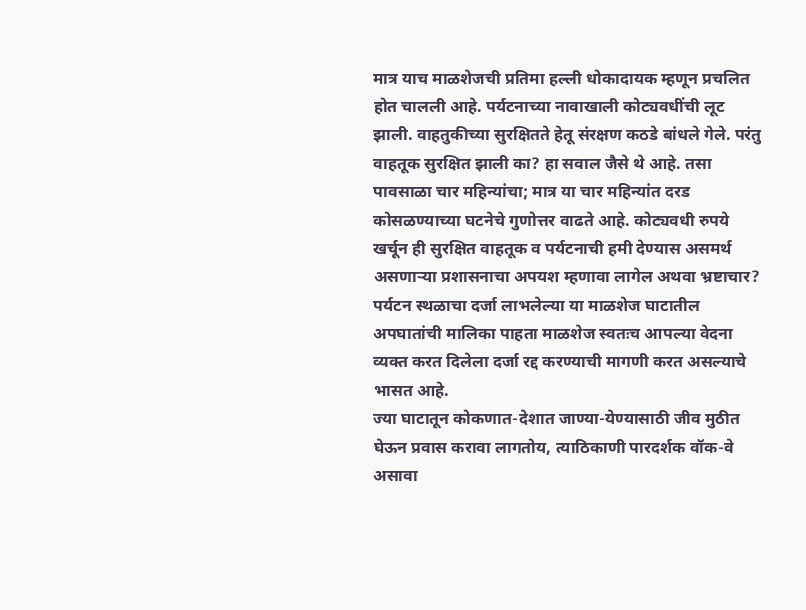मात्र याच माळशेजची प्रतिमा हल्ली धोकादायक म्हणून प्रचलित होत चालली आहे. पर्यटनाच्या नावाखाली कोट्यवधींची लूट झाली. वाहतुकीच्या सुरक्षितते हेतू संरक्षण कठडे बांधले गेले. परंतु वाहतूक सुरक्षित झाली का? हा सवाल जैसे थे आहे. तसा पावसाळा चार महिन्यांचा; मात्र या चार महिन्यांत दरड कोसळण्याच्या घटनेचे गुणोत्तर वाढते आहे. कोट्यवधी रुपये खर्चून ही सुरक्षित वाहतूक व पर्यटनाची हमी देण्यास असमर्थ असणाऱ्या प्रशासनाचा अपयश म्हणावा लागेल अथवा भ्रष्टाचार? पर्यटन स्थळाचा दर्जा लाभलेल्या या माळशेज घाटातील अपघातांची मालिका पाहता माळशेज स्वतःच आपल्या वेदना व्यक्त करत दिलेला दर्जा रद्द करण्याची मागणी करत असल्याचे भासत आहे.
ज्या घाटातून कोकणात-देशात जाण्या-येण्यासाठी जीव मुठीत घेऊन प्रवास करावा लागतोय, त्याठिकाणी पारदर्शक वॉक-वे असावा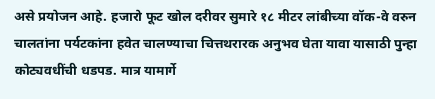असे प्रयोजन आहे. हजारो फूट खोल दरीवर सुमारे १८ मीटर लांबीच्या वॉक-वे वरुन चालतांना पर्यटकांना हवेत चालण्याचा चित्तथरारक अनुभव घेता यावा यासाठी पुन्हा कोट्यवधींची धडपड. मात्र यामार्गे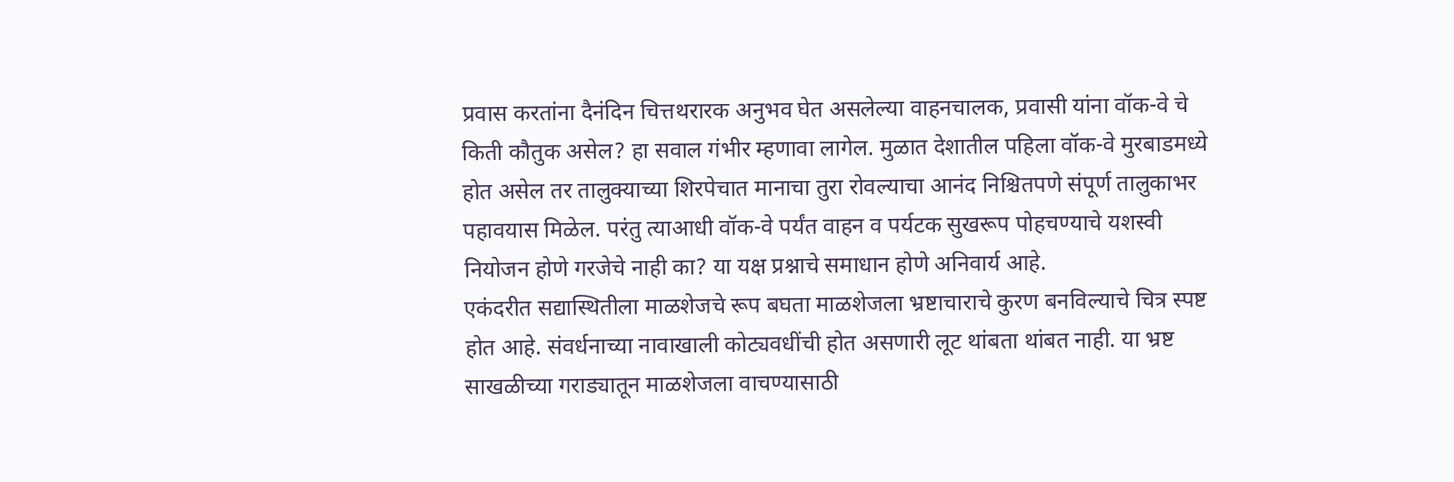प्रवास करतांना दैनंदिन चित्तथरारक अनुभव घेत असलेल्या वाहनचालक, प्रवासी यांना वॉक-वे चे किती कौतुक असेल? हा सवाल गंभीर म्हणावा लागेल. मुळात देशातील पहिला वॉक-वे मुरबाडमध्ये होत असेल तर तालुक्याच्या शिरपेचात मानाचा तुरा रोवल्याचा आनंद निश्चितपणे संपूर्ण तालुकाभर पहावयास मिळेल. परंतु त्याआधी वॉक-वे पर्यंत वाहन व पर्यटक सुखरूप पोहचण्याचे यशस्वी नियोजन होणे गरजेचे नाही का? या यक्ष प्रश्नाचे समाधान होणे अनिवार्य आहे.
एकंदरीत सद्यास्थितीला माळशेजचे रूप बघता माळशेजला भ्रष्टाचाराचे कुरण बनविल्याचे चित्र स्पष्ट होत आहे. संवर्धनाच्या नावाखाली कोट्यवधींची होत असणारी लूट थांबता थांबत नाही. या भ्रष्ट साखळीच्या गराड्यातून माळशेजला वाचण्यासाठी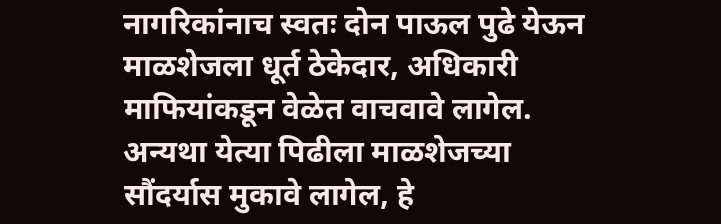नागरिकांनाच स्वतः दोन पाऊल पुढे येऊन माळशेजला धूर्त ठेकेदार, अधिकारी माफियांकडून वेळेत वाचवावे लागेल. अन्यथा येत्या पिढीला माळशेजच्या सौंदर्यास मुकावे लागेल, हे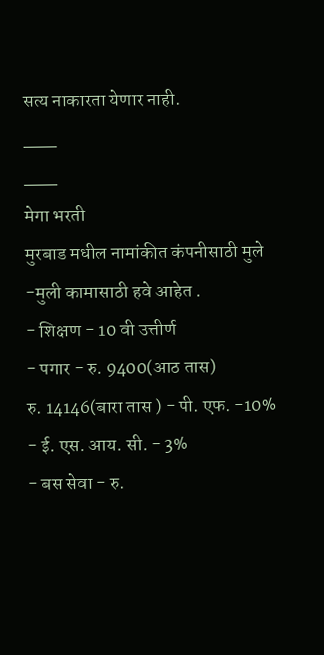सत्य नाकारता येणार नाही.
___
___
मेगा भरती
मुरबाड मधील नामांकीत कंपनीसाठी मुले -मुली कामासाठी हवे आहेत .
- शिक्षण - 10 वी उत्तीर्ण
- पगार - रु. 9400(आठ तास)
रु. 14146(बारा तास ) - पी. एफ. -10%
- ई. एस. आय. सी. - 3%
- बस सेवा - रु.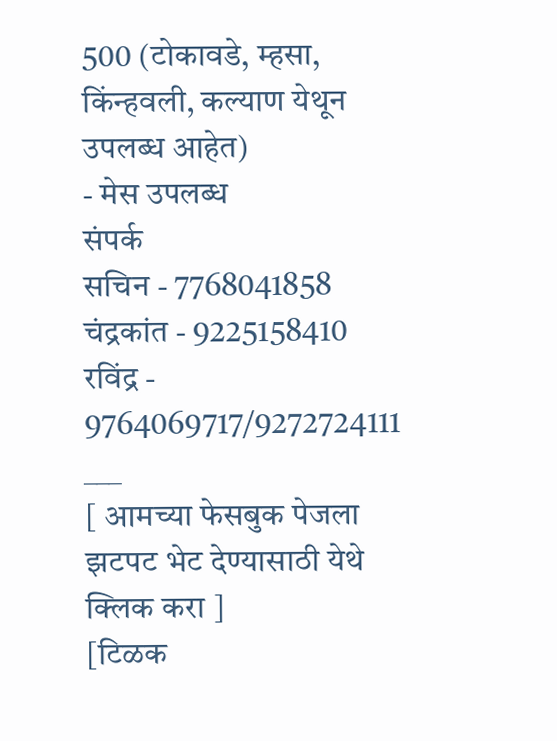500 (टोकावडे, म्हसा, किंन्हवली, कल्याण येथून उपलब्ध आहेत)
- मेस उपलब्ध
संपर्क
सचिन - 7768041858
चंद्रकांत - 9225158410
रविंद्र - 9764069717/9272724111
___
[ आमच्या फेसबुक पेजला झटपट भेट देण्यासाठी येथे क्लिक करा ]
[टिळक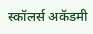स्कॉलर्स अकॅडमी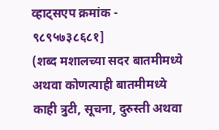व्हाट्सएप क्रमांक - ९८९५७३८६८१]
(शब्द मशालच्या सदर बातमीमध्ये अथवा कोणत्याही बातमीमध्ये काही त्रुटी, सूचना, दुरुस्ती अथवा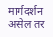मार्गदर्शन असेल तर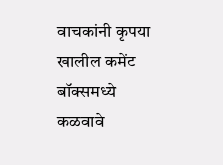वाचकांनी कृपया खालील कमेंट बॉक्समध्ये कळवावे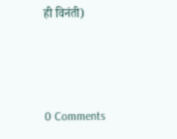ही विनंती)



0 Comments